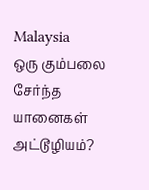Malaysia
ஒரு கும்பலை சேர்ந்த யானைகள் அட்டூழியம்?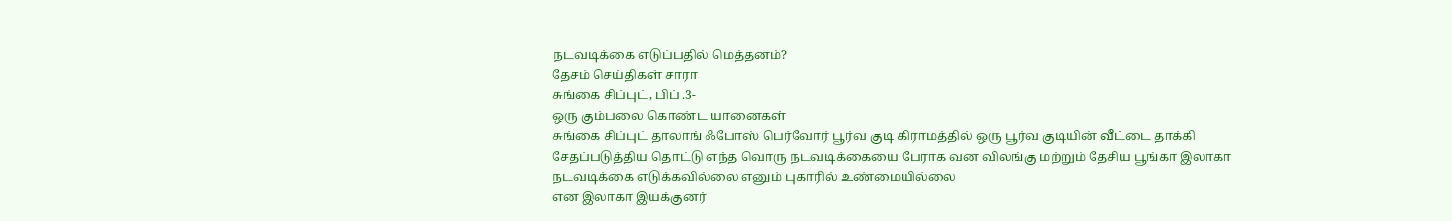நடவடிக்கை எடுப்பதில் மெத்தனம்?
தேசம் செய்திகள் சாரா
சுங்கை சிப்புட், பிப் .3-
ஒரு கும்பலை கொண்ட யானைகள்
சுங்கை சிப்புட் தாலாங் ஃபோஸ் பெர்வோர் பூர்வ குடி கிராமத்தில் ஒரு பூர்வ குடியின் வீட்டை தாக்கி சேதப்படுத்திய தொட்டு எந்த வொரு நடவடிக்கையை பேராக வன விலங்கு மற்றும் தேசிய பூங்கா இலாகா நடவடிக்கை எடுக்கவில்லை எனும் புகாரில் உண்மையில்லை
என இலாகா இயக்குனர்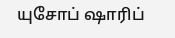யுசோப் ஷாரிப்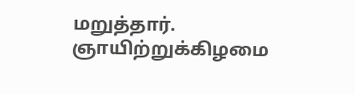மறுத்தார்.
ஞாயிற்றுக்கிழமை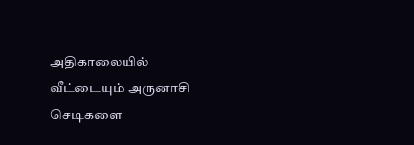அதிகாலையில் வீட்டையும் அருனாசி செடிகளை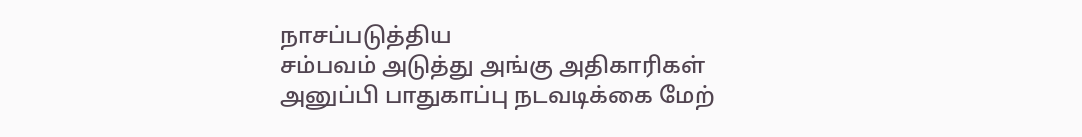நாசப்படுத்திய
சம்பவம் அடுத்து அங்கு அதிகாரிகள்
அனுப்பி பாதுகாப்பு நடவடிக்கை மேற்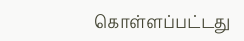கொள்ளப்பட்டது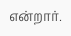என்றார்.